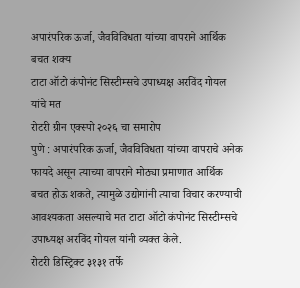अपारंपरिक ऊर्जा, जैवविविधता यांच्या वापराने आर्थिक बचत शक्य
टाटा ऑटो कंपोनंट सिस्टीम्सचे उपाध्यक्ष अरविंद गोयल यांचे मत
रोटरी ग्रीन एक्स्पो २०२६ चा समारोप
पुणे : अपारंपरिक ऊर्जा, जैवविविधता यांच्या वापराचे अनेक फायदे असून त्याच्या वापराने मोठ्या प्रमाणात आर्थिक बचत होऊ शकते, त्यामुळे उद्योगांनी त्याचा विचार करण्याची आवश्यकता असल्याचे मत टाटा ऑटो कंपोनंट सिस्टीम्सचे उपाध्यक्ष अरविंद गोयल यांनी व्यक्त केले.
रोटरी डिस्ट्रिक्ट ३१३१ तर्फे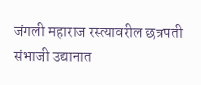जंगली महाराज रस्त्यावरील छत्रपती संभाजी उद्यानात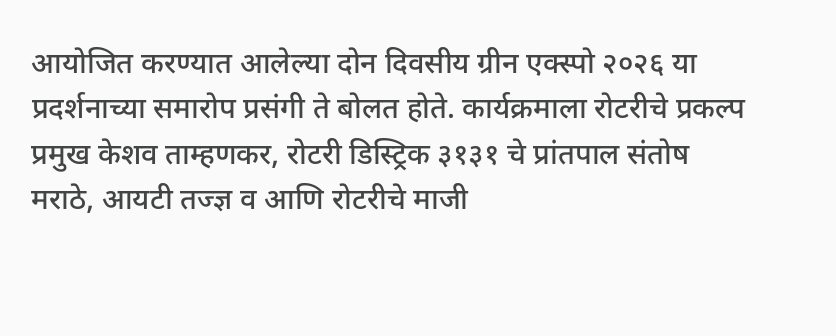आयोजित करण्यात आलेल्या दोन दिवसीय ग्रीन एक्स्पो २०२६ या प्रदर्शनाच्या समारोप प्रसंगी ते बोलत होते. कार्यक्रमाला रोटरीचे प्रकल्प प्रमुख केशव ताम्हणकर, रोटरी डिस्ट्रिक ३१३१ चे प्रांतपाल संतोष मराठे, आयटी तज्ज्ञ व आणि रोटरीचे माजी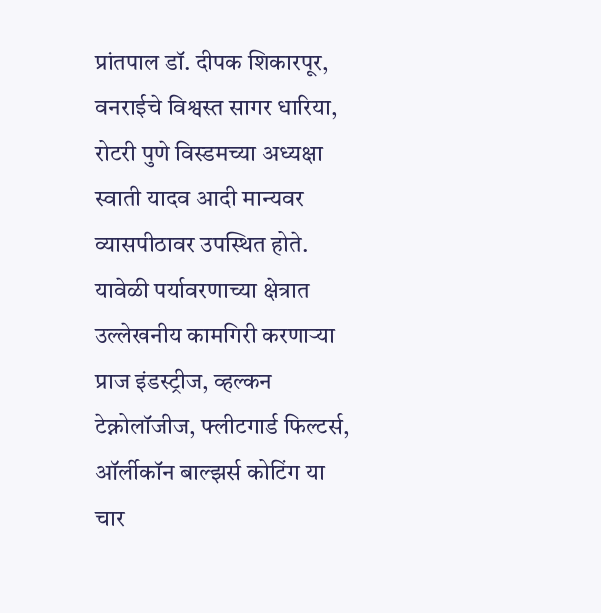प्रांतपाल डॉ. दीपक शिकारपूर, वनराईचे विश्वस्त सागर धारिया, रोटरी पुणे विस्डमच्या अध्यक्षा स्वाती यादव आदी मान्यवर व्यासपीठावर उपस्थित होते.
यावेळी पर्यावरणाच्या क्षेत्रात उल्लेखनीय कामगिरी करणाऱ्या प्राज इंडस्ट्रीज, व्हल्कन टेक्नोलॉजीज, फ्लीटगार्ड फिल्टर्स, ऑर्लीकॉन बाल्झर्स कोटिंग या चार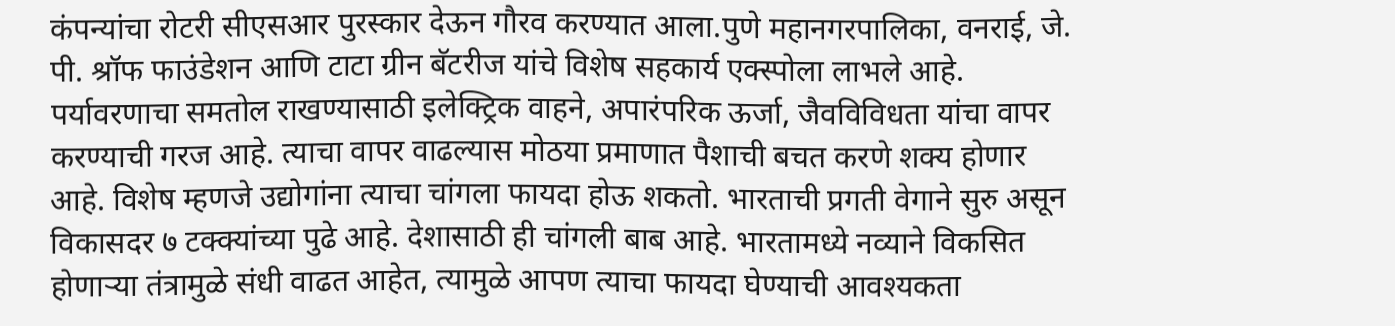कंपन्यांचा रोटरी सीएसआर पुरस्कार देऊन गौरव करण्यात आला.पुणे महानगरपालिका, वनराई, जे. पी. श्रॉफ फाउंडेशन आणि टाटा ग्रीन बॅटरीज यांचे विशेष सहकार्य एक्स्पोला लाभले आहे.
पर्यावरणाचा समतोल राखण्यासाठी इलेक्ट्रिक वाहने, अपारंपरिक ऊर्जा, जैवविविधता यांचा वापर करण्याची गरज आहे. त्याचा वापर वाढल्यास मोठया प्रमाणात पैशाची बचत करणे शक्य होणार आहे. विशेष म्हणजे उद्योगांना त्याचा चांगला फायदा होऊ शकतो. भारताची प्रगती वेगाने सुरु असून विकासदर ७ टक्क्यांच्या पुढे आहे. देशासाठी ही चांगली बाब आहे. भारतामध्ये नव्याने विकसित होणाऱ्या तंत्रामुळे संधी वाढत आहेत, त्यामुळे आपण त्याचा फायदा घेण्याची आवश्यकता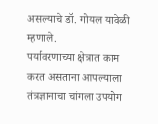असल्याचे डॉ. गोयल यावेळी म्हणाले.
पर्यावरणाच्या क्षेत्रात काम करत असताना आपल्याला तंत्रज्ञानाचा चांगला उपयोग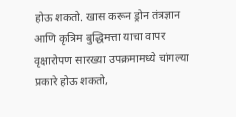होऊ शकतो. खास करून ड्रोन तंत्रज्ञान आणि कृत्रिम बुद्धिमत्ता याचा वापर वृक्षारोपण सारख्या उपक्रमामध्ये चांगल्या प्रकारे होऊ शकतो,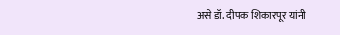असे डॉ. दीपक शिकारपूर यांनी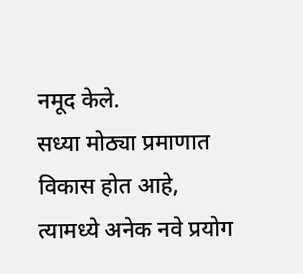नमूद केले.
सध्या मोठ्या प्रमाणात विकास होत आहे, त्यामध्ये अनेक नवे प्रयोग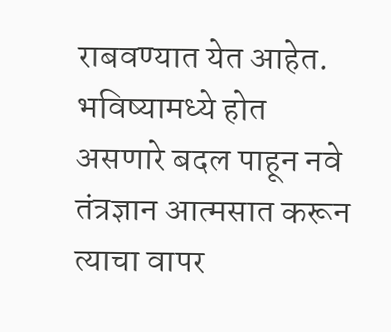राबवण्यात येत आहेत. भविष्यामध्ये होत असणारे बदल पाहून नवे तंत्रज्ञान आत्मसात करून त्याचा वापर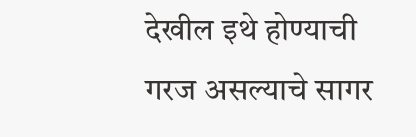देखील इथे होण्याची गरज असल्याचे सागर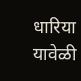धारिया यावेळी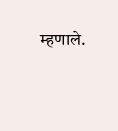म्हणाले.